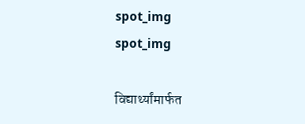spot_img
spot_img

विद्यार्थ्यांमार्फत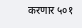करणार ५०१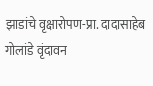झाडांचे वृक्षारोपण-प्रा. दादासाहेब गोलांडे वृंदावन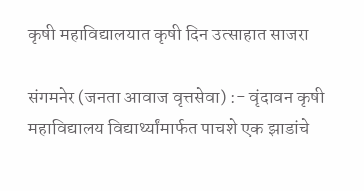कृषी महाविद्यालयात कृषी दिन उत्साहात साजरा

संगमनेर (जनता आवाज वृत्तसेवा) :- वृंदावन कृषी महाविद्यालय विद्यार्थ्यांमार्फत पाचशे एक झाडांचे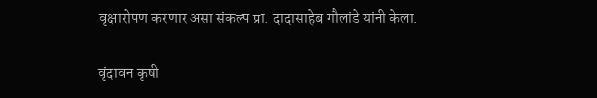वृक्षारोपण करणार असा संकल्प प्रा. दादासाहेब गौलांडे यांनी केला.

वृंदावन कृषी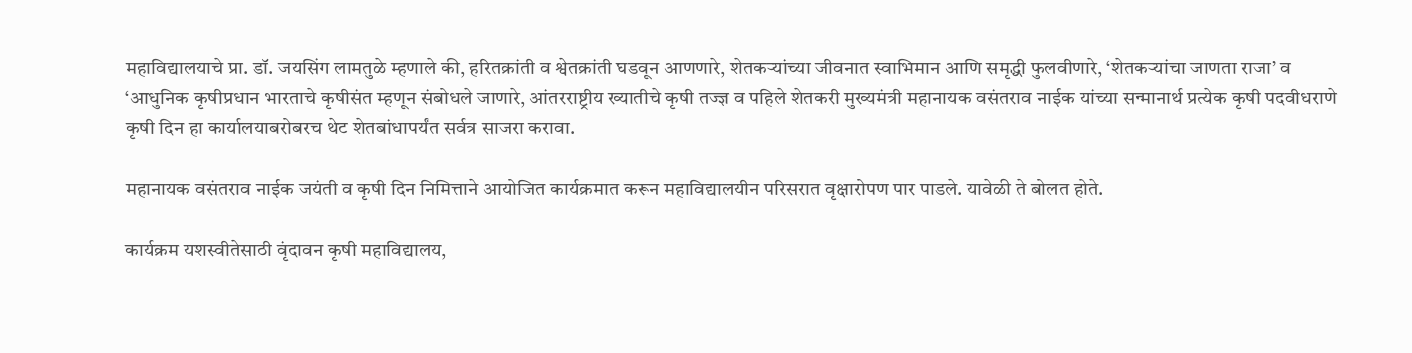महाविद्यालयाचे प्रा. डॉ. जयसिंग लामतुळे म्हणाले की, हरितक्रांती व श्वेतक्रांती घडवून आणणारे, शेतकऱ्यांच्या जीवनात स्वाभिमान आणि समृद्धी फुलवीणारे, ‘शेतकऱ्यांचा जाणता राजा’ व ‘आधुनिक कृषीप्रधान भारताचे कृषीसंत म्हणून संबोधले जाणारे, आंतरराष्ट्रीय ख्यातीचे कृषी तज्ज्ञ व पहिले शेतकरी मुख्यमंत्री महानायक वसंतराव नाईक यांच्या सन्मानार्थ प्रत्येक कृषी पदवीधराणे कृषी दिन हा कार्यालयाबरोबरच थेट शेतबांधापर्यंत सर्वत्र साजरा करावा.

महानायक वसंतराव नाईक जयंती व कृषी दिन निमित्ताने आयोजित कार्यक्रमात करून महाविद्यालयीन परिसरात वृक्षारोपण पार पाडले. यावेळी ते बोलत होते.

कार्यक्रम यशस्वीतेसाठी वृंदावन कृषी महाविद्यालय,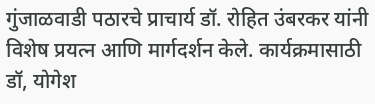गुंजाळवाडी पठारचे प्राचार्य डॉ. रोहित उंबरकर यांनी विशेष प्रयत्न आणि मार्गदर्शन केले. कार्यक्रमासाठी डॉ, योगेश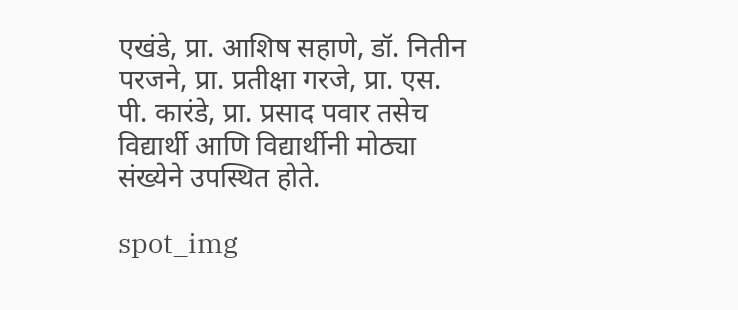एखंडे, प्रा. आशिष सहाणे, डॉ. नितीन परजने, प्रा. प्रतीक्षा गरजे, प्रा. एस. पी. कारंडे, प्रा. प्रसाद पवार तसेच विद्यार्थी आणि विद्यार्थीनी मोठ्या संख्येने उपस्थित होते.

spot_img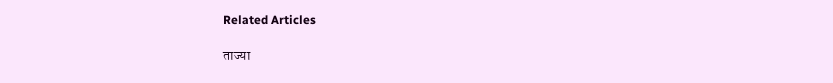Related Articles

ताज्या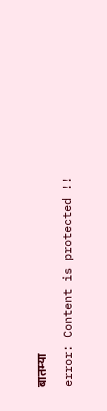बातम्या

error: Content is protected !!